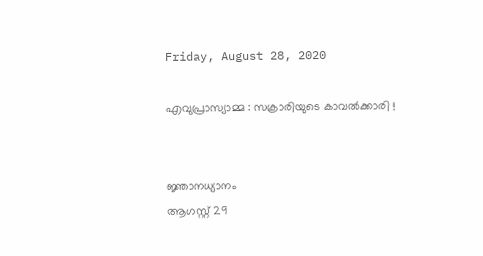Friday, August 28, 2020

എവുപ്രാസ്യാമ്മ : സക്രാരിയുടെ കാവൽക്കാരി !


ജ്ഞാനധ്യാനം
ആഗസ്റ്റ് 29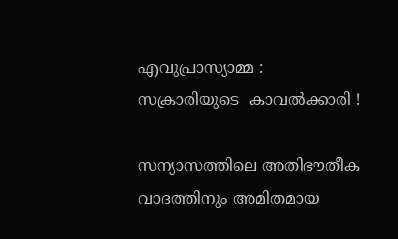എവുപ്രാസ്യാമ്മ : സക്രാരിയുടെ  കാവൽക്കാരി !

സന്യാസത്തിലെ അതിഭൗതീക വാദത്തിനും അമിതമായ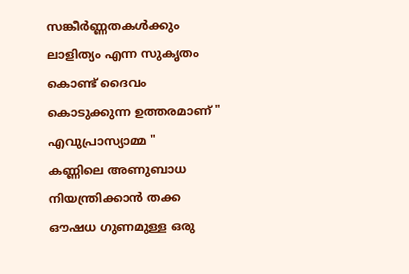സങ്കീർണ്ണതകൾക്കും ലാളിത്യം എന്ന സുകൃതം കൊണ്ട് ദൈവം കൊടുക്കുന്ന ഉത്തരമാണ് " എവുപ്രാസ്യാമ്മ "
കണ്ണിലെ അണുബാധ നിയന്ത്രിക്കാൻ തക്ക ഔഷധ ഗുണമുള്ള ഒരു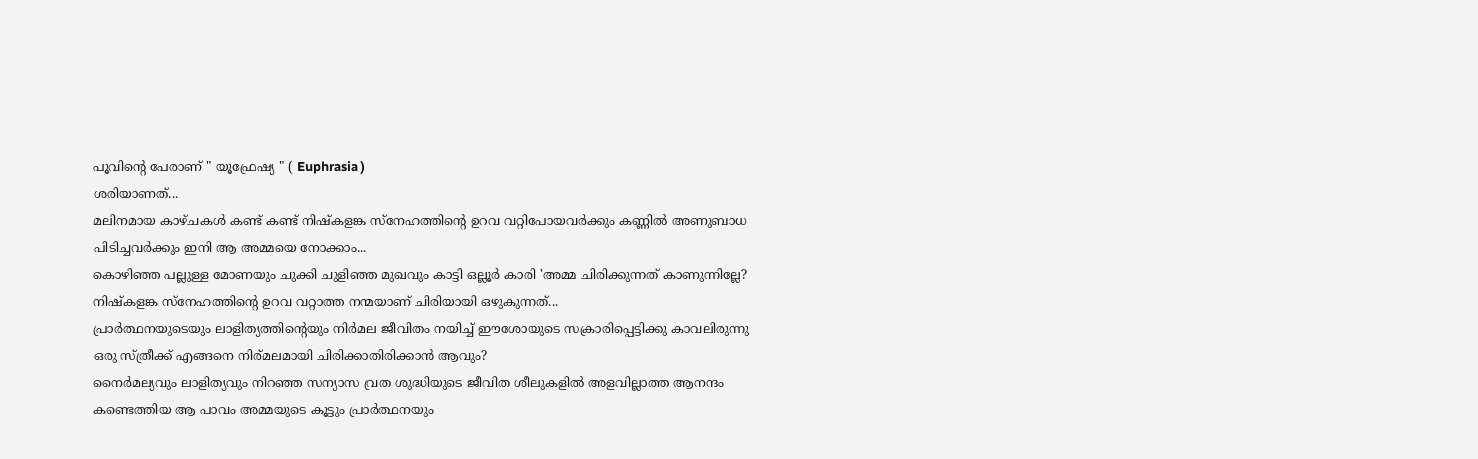പൂവിന്റെ പേരാണ് " യൂഫ്രേഷ്യ " ( Euphrasia )
ശരിയാണത്...
മലിനമായ കാഴ്ചകൾ കണ്ട് കണ്ട് നിഷ്കളങ്ക സ്നേഹത്തിന്റെ ഉറവ വറ്റിപോയവർക്കും കണ്ണിൽ അണുബാധ പിടിച്ചവർക്കും ഇനി ആ അമ്മയെ നോക്കാം...
കൊഴിഞ്ഞ പല്ലുള്ള മോണയും ചുക്കി ചുളിഞ്ഞ മുഖവും കാട്ടി ഒല്ലൂർ കാരി 'അമ്മ ചിരിക്കുന്നത് കാണുന്നില്ലേ?
നിഷ്കളങ്ക സ്നേഹത്തിന്റെ ഉറവ വറ്റാത്ത നന്മയാണ് ചിരിയായി ഒഴുകുന്നത്...
പ്രാർത്ഥനയുടെയും ലാളിത്യത്തിന്റെയും നിർമല ജീവിതം നയിച്ച് ഈശോയുടെ സക്രാരിപ്പെട്ടിക്കു കാവലിരുന്നു ഒരു സ്ത്രീക്ക് എങ്ങനെ നിര്മലമായി ചിരിക്കാതിരിക്കാൻ ആവും?
നൈർമല്യവും ലാളിത്യവും നിറഞ്ഞ സന്യാസ വ്രത ശുദ്ധിയുടെ ജീവിത ശീലുകളിൽ അളവില്ലാത്ത ആനന്ദം കണ്ടെത്തിയ ആ പാവം അമ്മയുടെ കൂട്ടും പ്രാർത്ഥനയും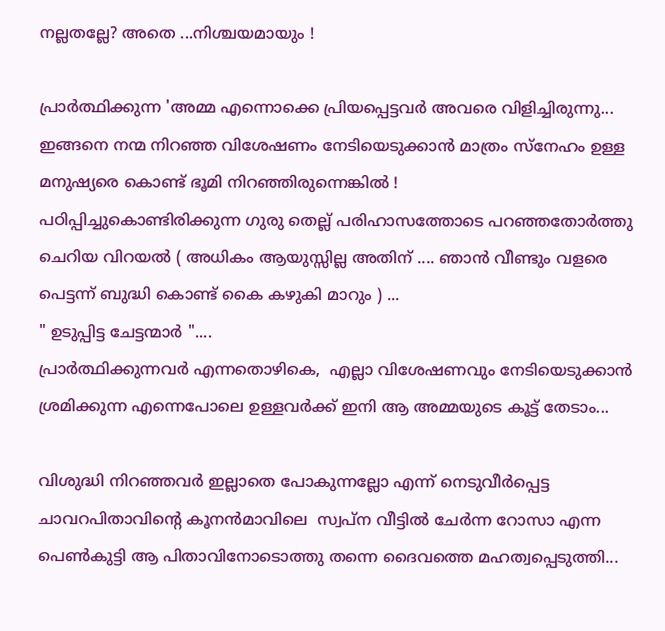നല്ലതല്ലേ? അതെ ...നിശ്ചയമായും !

പ്രാർത്ഥിക്കുന്ന 'അമ്മ എന്നൊക്കെ പ്രിയപ്പെട്ടവർ അവരെ വിളിച്ചിരുന്നു...
ഇങ്ങനെ നന്മ നിറഞ്ഞ വിശേഷണം നേടിയെടുക്കാൻ മാത്രം സ്നേഹം ഉള്ള മനുഷ്യരെ കൊണ്ട് ഭൂമി നിറഞ്ഞിരുന്നെങ്കിൽ !
പഠിപ്പിച്ചുകൊണ്ടിരിക്കുന്ന ഗുരു തെല്ല് പരിഹാസത്തോടെ പറഞ്ഞതോർത്തു ചെറിയ വിറയൽ ( അധികം ആയുസ്സില്ല അതിന് .... ഞാൻ വീണ്ടും വളരെ പെട്ടന്ന് ബുദ്ധി കൊണ്ട് കൈ കഴുകി മാറും ) ...
" ഉടുപ്പിട്ട ചേട്ടന്മാർ "....
പ്രാർത്ഥിക്കുന്നവർ എന്നതൊഴികെ,  എല്ലാ വിശേഷണവും നേടിയെടുക്കാൻ ശ്രമിക്കുന്ന എന്നെപോലെ ഉള്ളവർക്ക് ഇനി ആ അമ്മയുടെ കൂട്ട് തേടാം...

വിശുദ്ധി നിറഞ്ഞവർ ഇല്ലാതെ പോകുന്നല്ലോ എന്ന് നെടുവീർപ്പെട്ട ചാവറപിതാവിന്റെ കൂനൻമാവിലെ  സ്വപ്‌ന വീട്ടിൽ ചേർന്ന റോസാ എന്ന പെൺകുട്ടി ആ പിതാവിനോടൊത്തു തന്നെ ദൈവത്തെ മഹത്വപ്പെടുത്തി...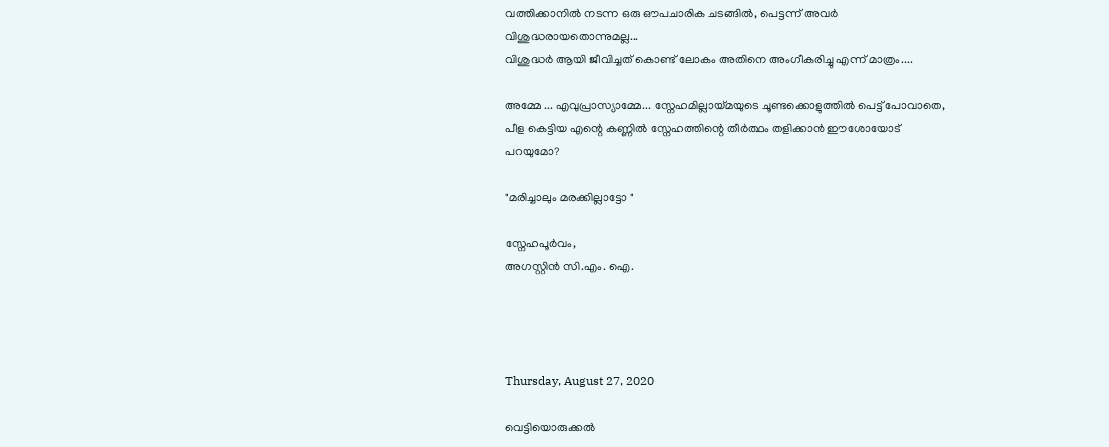വത്തിക്കാനിൽ നടന്ന ഒരു ഔപചാരിക ചടങ്ങിൽ, പെട്ടന്ന് അവർ വിശുദ്ധരായതൊന്നുമല്ല...
വിശുദ്ധർ ആയി ജീവിച്ചത് കൊണ്ട് ലോകം അതിനെ അംഗീകരിച്ചു എന്ന് മാത്രം....

അമ്മേ ... എവുപ്രാസ്യാമ്മേ... സ്നേഹമില്ലായ്മയുടെ ചൂണ്ടക്കൊളുത്തിൽ പെട്ട് പോവാതെ, പീള കെട്ടിയ എന്റെ കണ്ണിൽ സ്നേഹത്തിന്റെ തീർത്ഥം തളിക്കാൻ ഈശോയോട് പറയുമോ?

"മരിച്ചാലും മരക്കില്ലാട്ടോ "

സ്നേഹപൂർവം,
അഗസ്റ്റിൻ സി.എം. ഐ.




Thursday, August 27, 2020

വെട്ടിയൊരുക്കൽ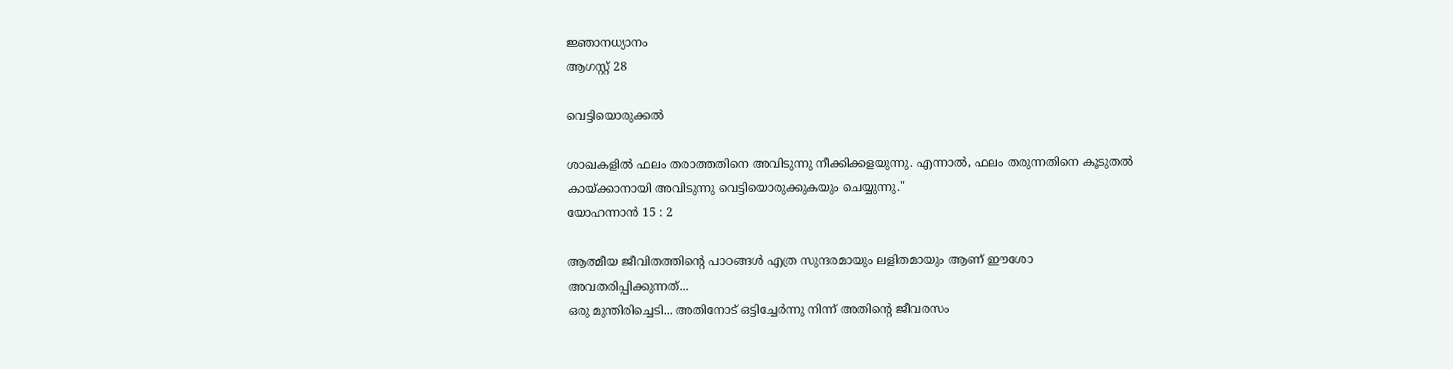ജ്ഞാനധ്യാനം
ആഗസ്റ്റ് 28

വെട്ടിയൊരുക്കൽ

ശാഖകളില്‍ ഫലം തരാത്തതിനെ അവിടുന്നു നീക്കിക്കളയുന്നു. എന്നാല്‍, ഫലം തരുന്നതിനെ കൂടുതല്‍ കായ്‌ക്കാനായി അവിടുന്നു വെട്ടിയൊരുക്കുകയും ചെയ്യുന്നു."
യോഹന്നാന്‍ 15 : 2

ആത്മീയ ജീവിതത്തിന്റെ പാഠങ്ങൾ എത്ര സുന്ദരമായും ലളിതമായും ആണ് ഈശോ അവതരിപ്പിക്കുന്നത്...
ഒരു മുന്തിരിച്ചെടി... അതിനോട് ഒട്ടിച്ചേർന്നു നിന്ന് അതിന്റെ ജീവരസം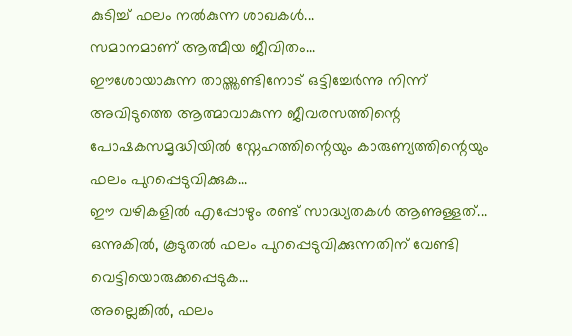കുടിച്ച് ഫലം നൽകുന്ന ശാഖകൾ...
സമാനമാണ് ആത്മീയ ജീവിതം...
ഈശോയാകുന്ന തായ്ത്തണ്ടിനോട് ഒട്ടിച്ചേർന്നു നിന്ന് അവിടുത്തെ ആത്മാവാകുന്ന ജീവരസത്തിന്റെ പോഷകസമൃദ്ധിയിൽ സ്നേഹത്തിന്റെയും കാരുണ്യത്തിന്റെയും ഫലം പുറപ്പെടുവിക്കുക...
ഈ വഴികളിൽ എപ്പോഴും രണ്ട് സാദ്ധ്യതകൾ ആണുള്ളത്...
ഒന്നുകിൽ, കൂടുതൽ ഫലം പുറപ്പെടുവിക്കുന്നതിന് വേണ്ടി വെട്ടിയൊരുക്കപ്പെടുക...
അല്ലെങ്കിൽ, ഫലം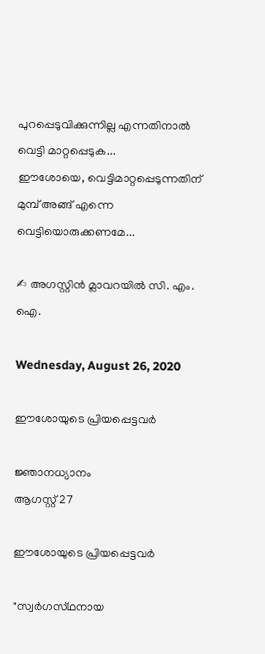പുറപ്പെടുവിക്കുന്നില്ല എന്നതിനാൽ വെട്ടി മാറ്റപ്പെടുക...
ഈശോയെ, വെട്ടിമാറ്റപ്പെടുന്നതിന് മുമ്പ് അങ്ങ് എന്നെ വെട്ടിയൊരുക്കണമേ...

✍ അഗസ്റ്റിൻ മ്ലാവറയിൽ സി. എം. ഐ.

Wednesday, August 26, 2020

ഈശോയുടെ പ്രിയപ്പെട്ടവർ

ജ്ഞാനധ്യാനം
ആഗസ്റ്റ് 27

ഈശോയുടെ പ്രിയപ്പെട്ടവർ

"സ്വര്‍ഗസ്‌ഥനായ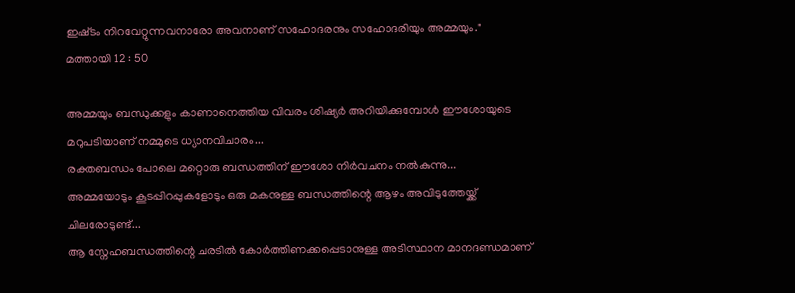ഇഷ്‌ടം നിറവേറ്റുന്നവനാരോ അവനാണ്‌ സഹോദരനും സഹോദരിയും അമ്മയും."
മത്തായി 12 : 50

അമ്മയും ബന്ധുക്കളും കാണാനെത്തിയ വിവരം ശിഷ്യർ അറിയിക്കുമ്പോൾ ഈശോയുടെ മറുപടിയാണ് നമ്മുടെ ധ്യാനവിചാരം...
രക്തബന്ധം പോലെ മറ്റൊരു ബന്ധത്തിന് ഈശോ നിർവചനം നൽകുന്നു...
അമ്മയോടും കൂടപ്പിറപ്പുകളോടും ഒരു മകനുള്ള ബന്ധത്തിന്റെ ആഴം അവിടുത്തേയ്ക്ക് ചിലരോടുണ്ട്...
ആ സ്നേഹബന്ധത്തിന്റെ ചരടിൽ കോർത്തിണക്കപ്പെടാനുള്ള അടിസ്ഥാന മാനദണ്ഡമാണ്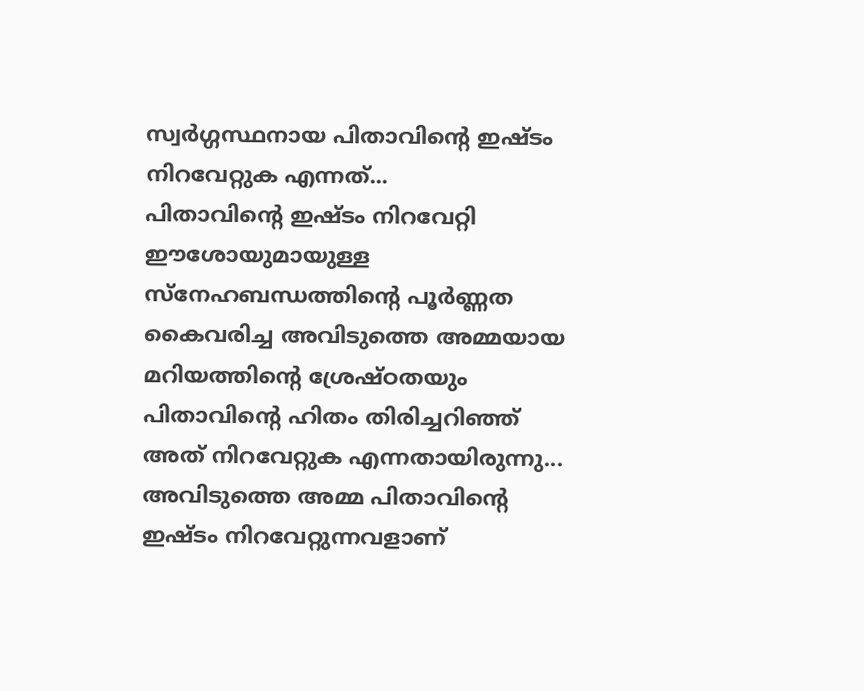സ്വർഗ്ഗസ്ഥനായ പിതാവിന്റെ ഇഷ്ടം നിറവേറ്റുക എന്നത്...
പിതാവിന്റെ ഇഷ്ടം നിറവേറ്റി ഈശോയുമായുള്ള സ്നേഹബന്ധത്തിന്റെ പൂർണ്ണത കൈവരിച്ച അവിടുത്തെ അമ്മയായ മറിയത്തിന്റെ ശ്രേഷ്ഠതയും പിതാവിന്റെ ഹിതം തിരിച്ചറിഞ്ഞ് അത് നിറവേറ്റുക എന്നതായിരുന്നു...
അവിടുത്തെ അമ്മ പിതാവിന്റെ ഇഷ്ടം നിറവേറ്റുന്നവളാണ്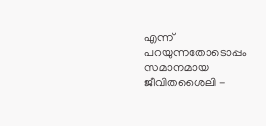എന്ന് പറയുന്നതോടൊപ്പം സമാനമായ ജീവിതശൈലി -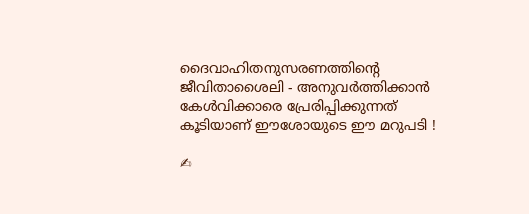ദൈവാഹിതനുസരണത്തിന്റെ ജീവിതാശൈലി - അനുവർത്തിക്കാൻ കേൾവിക്കാരെ പ്രേരിപ്പിക്കുന്നത് കൂടിയാണ് ഈശോയുടെ ഈ മറുപടി !

✍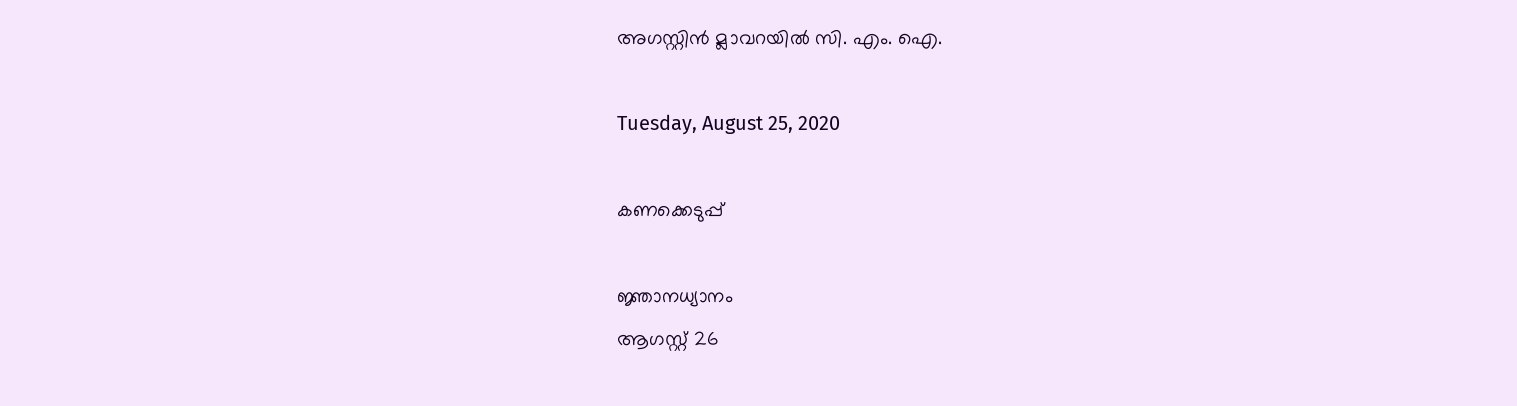അഗസ്റ്റിൻ മ്ലാവറയിൽ സി. എം. ഐ.

Tuesday, August 25, 2020

കണക്കെടുപ്പ്

ജ്ഞാനധ്യാനം
ആഗസ്റ്റ് 26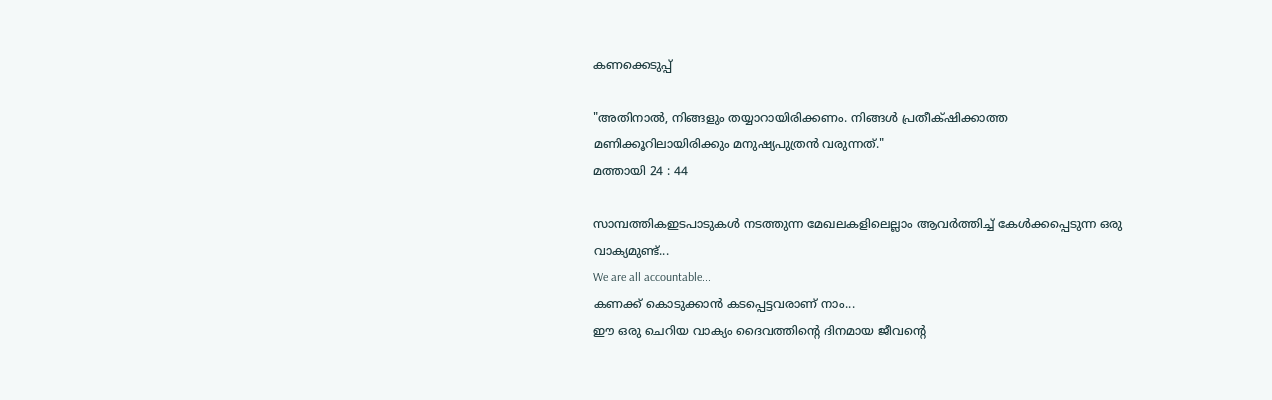കണക്കെടുപ്പ്

"അതിനാല്‍, നിങ്ങളും തയ്യാറായിരിക്കണം. നിങ്ങള്‍ പ്രതീക്‌ഷിക്കാത്ത മണിക്കൂറിലായിരിക്കും മനുഷ്യപുത്രന്‍ വരുന്നത്‌."
മത്തായി 24 : 44

സാമ്പത്തികഇടപാടുകൾ നടത്തുന്ന മേഖലകളിലെല്ലാം ആവർത്തിച്ച് കേൾക്കപ്പെടുന്ന ഒരു വാക്യമുണ്ട്...
We are all accountable...
കണക്ക് കൊടുക്കാൻ കടപ്പെട്ടവരാണ് നാം...
ഈ ഒരു ചെറിയ വാക്യം ദൈവത്തിന്റെ ദിനമായ ജീവന്റെ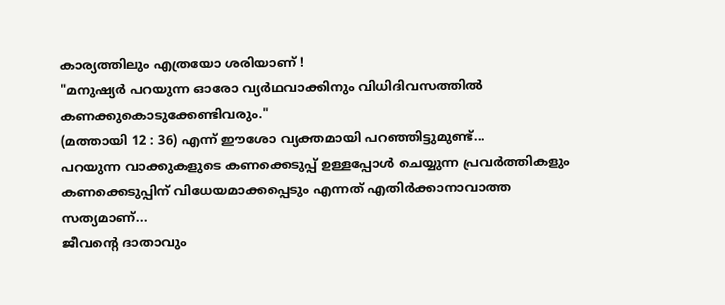കാര്യത്തിലും എത്രയോ ശരിയാണ് !
"മനുഷ്യര്‍ പറയുന്ന ഓരോ വ്യര്‍ഥവാക്കിനും വിധിദിവസത്തില്‍ കണക്കുകൊടുക്കേണ്ടിവരും."
(മത്തായി 12 : 36) എന്ന് ഈശോ വ്യക്തമായി പറഞ്ഞിട്ടുമുണ്ട്...
പറയുന്ന വാക്കുകളുടെ കണക്കെടുപ്പ് ഉള്ളപ്പോൾ ചെയ്യുന്ന പ്രവർത്തികളും കണക്കെടുപ്പിന് വിധേയമാക്കപ്പെടും എന്നത് എതിർക്കാനാവാത്ത സത്യമാണ്...
ജീവന്റെ ദാതാവും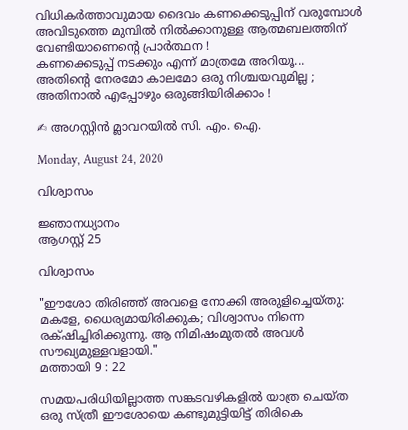വിധികർത്താവുമായ ദൈവം കണക്കെടുപ്പിന് വരുമ്പോൾ അവിടുത്തെ മുമ്പിൽ നിൽക്കാനുള്ള ആത്മബലത്തിന് വേണ്ടിയാണെന്റെ പ്രാർത്ഥന !
കണക്കെടുപ്പ് നടക്കും എന്ന് മാത്രമേ അറിയൂ...
അതിന്റെ നേരമോ കാലമോ ഒരു നിശ്ചയവുമില്ല ; അതിനാൽ എപ്പോഴും ഒരുങ്ങിയിരിക്കാം !

✍ അഗസ്റ്റിൻ മ്ലാവറയിൽ സി. എം. ഐ.

Monday, August 24, 2020

വിശ്വാസം

ജ്ഞാനധ്യാനം
ആഗസ്റ്റ് 25

വിശ്വാസം

"ഈശോ തിരിഞ്ഞ്‌ അവളെ നോക്കി അരുളിച്ചെയ്‌തു: മകളേ, ധൈര്യമായിരിക്കുക; വിശ്വാസം നിന്നെ രക്‌ഷിച്ചിരിക്കുന്നു. ആ നിമിഷംമുതല്‍ അവള്‍ സൗഖ്യമുള്ളവളായി."
മത്തായി 9 : 22

സമയപരിധിയില്ലാത്ത സങ്കടവഴികളിൽ യാത്ര ചെയ്ത ഒരു സ്ത്രീ ഈശോയെ കണ്ടുമുട്ടിയിട്ട് തിരികെ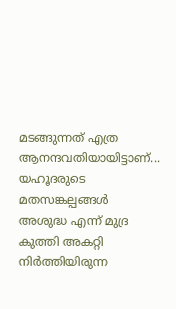മടങ്ങുന്നത് എത്ര ആനന്ദവതിയായിട്ടാണ്...
യഹൂദരുടെ മതസങ്കല്പങ്ങൾ അശുദ്ധ എന്ന് മുദ്ര കുത്തി അകറ്റി നിർത്തിയിരുന്ന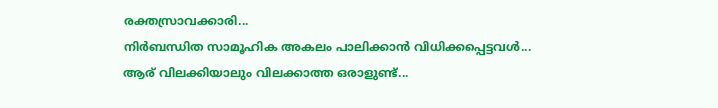രക്തസ്രാവക്കാരി...
നിർബന്ധിത സാമൂഹിക അകലം പാലിക്കാൻ വിധിക്കപ്പെട്ടവൾ...
ആര് വിലക്കിയാലും വിലക്കാത്ത ഒരാളുണ്ട്...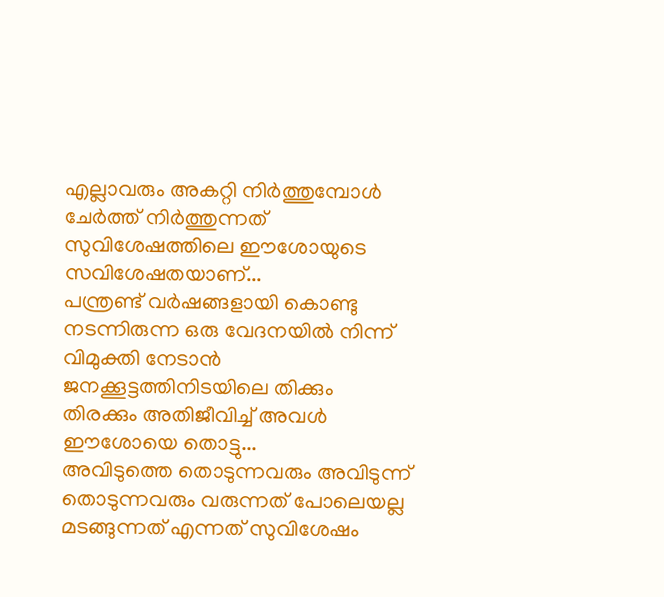എല്ലാവരും അകറ്റി നിർത്തുമ്പോൾ ചേർത്ത് നിർത്തുന്നത് സുവിശേഷത്തിലെ ഈശോയുടെ സവിശേഷതയാണ്...
പന്ത്രണ്ട് വർഷങ്ങളായി കൊണ്ടു നടന്നിരുന്ന ഒരു വേദനയിൽ നിന്ന് വിമുക്തി നേടാൻ ജനക്കൂട്ടത്തിനിടയിലെ തിക്കും തിരക്കും അതിജീവിച്ച് അവൾ ഈശോയെ തൊട്ടു...
അവിടുത്തെ തൊടുന്നവരും അവിടുന്ന് തൊടുന്നവരും വരുന്നത് പോലെയല്ല മടങ്ങുന്നത് എന്നത് സുവിശേഷം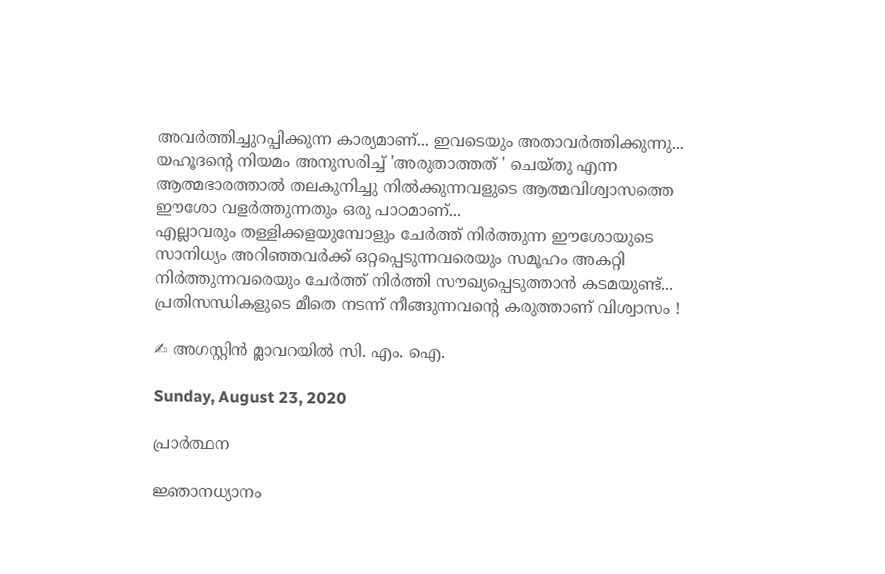അവർത്തിച്ചുറപ്പിക്കുന്ന കാര്യമാണ്... ഇവടെയും അതാവർത്തിക്കുന്നു...
യഹൂദന്റെ നിയമം അനുസരിച്ച് 'അരുതാത്തത് ' ചെയ്തു എന്ന ആത്മഭാരത്താൽ തലകുനിച്ചു നിൽക്കുന്നവളുടെ ആത്മവിശ്വാസത്തെ ഈശോ വളർത്തുന്നതും ഒരു പാഠമാണ്‌...
എല്ലാവരും തള്ളിക്കളയുമ്പോളും ചേർത്ത് നിർത്തുന്ന ഈശോയുടെ സാനിധ്യം അറിഞ്ഞവർക്ക് ഒറ്റപ്പെടുന്നവരെയും സമൂഹം അകറ്റി നിർത്തുന്നവരെയും ചേർത്ത് നിർത്തി സൗഖ്യപ്പെടുത്താൻ കടമയുണ്ട്...
പ്രതിസന്ധികളുടെ മീതെ നടന്ന് നീങ്ങുന്നവന്റെ കരുത്താണ് വിശ്വാസം !

✍ അഗസ്റ്റിൻ മ്ലാവറയിൽ സി. എം. ഐ.

Sunday, August 23, 2020

പ്രാർത്ഥന

ജ്ഞാനധ്യാനം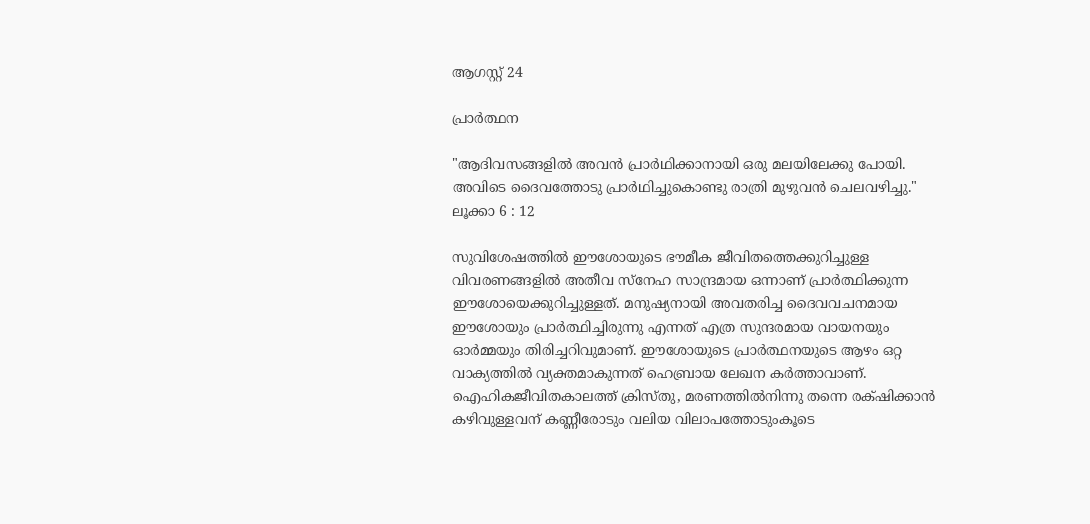ആഗസ്റ്റ് 24

പ്രാർത്ഥന

"ആദിവസങ്ങളില്‍ അവന്‍ പ്രാര്‍ഥിക്കാനായി ഒരു മലയിലേക്കു പോയി. അവിടെ ദൈവത്തോടു പ്രാര്‍ഥിച്ചുകൊണ്ടു രാത്രി മുഴുവന്‍ ചെലവഴിച്ചു."
ലൂക്കാ 6 : 12

സുവിശേഷത്തിൽ ഈശോയുടെ ഭൗമീക ജീവിതത്തെക്കുറിച്ചുള്ള വിവരണങ്ങളിൽ അതീവ സ്നേഹ സാന്ദ്രമായ ഒന്നാണ് പ്രാർത്ഥിക്കുന്ന ഈശോയെക്കുറിച്ചുള്ളത്. മനുഷ്യനായി അവതരിച്ച ദൈവവചനമായ ഈശോയും പ്രാർത്ഥിച്ചിരുന്നു എന്നത് എത്ര സുന്ദരമായ വായനയും ഓർമ്മയും തിരിച്ചറിവുമാണ്. ഈശോയുടെ പ്രാർത്ഥനയുടെ ആഴം ഒറ്റ വാക്യത്തിൽ വ്യക്തമാകുന്നത് ഹെബ്രായ ലേഖന കർത്താവാണ്.
ഐഹികജീവിതകാലത്ത്‌ ക്രിസ്‌തു, മരണത്തില്‍നിന്നു തന്നെ രക്‌ഷിക്കാന്‍ കഴിവുള്ളവന്‌ കണ്ണീരോടും വലിയ വിലാപത്തോടുംകൂടെ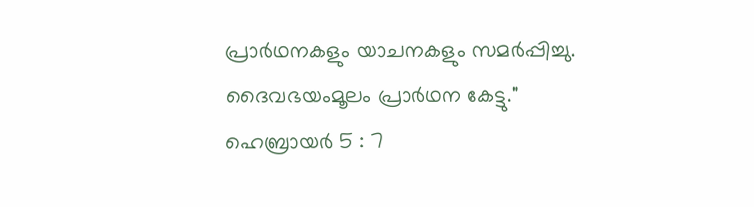പ്രാര്‍ഥനകളും യാചനകളും സമര്‍പ്പിച്ചു. ദൈവഭയംമൂലം പ്രാര്‍ഥന കേട്ടു."
ഹെബ്രായര്‍ 5 : 7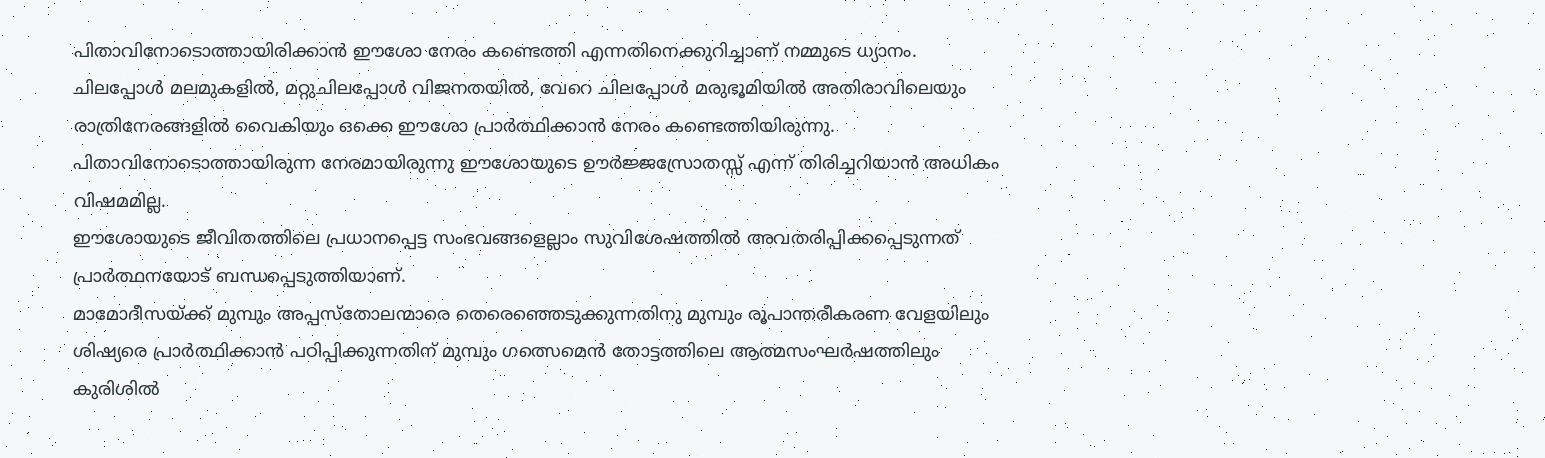പിതാവിനോടൊത്തായിരിക്കാൻ ഈശോ നേരം കണ്ടെത്തി എന്നതിനെക്കുറിച്ചാണ് നമ്മുടെ ധ്യാനം.
ചിലപ്പോൾ മലമുകളിൽ, മറ്റുചിലപ്പോൾ വിജനതയിൽ, വേറെ ചിലപ്പോൾ മരുഭൂമിയിൽ അതിരാവിലെയും രാത്രിനേരങ്ങളിൽ വൈകിയും ഒക്കെ ഈശോ പ്രാർത്ഥിക്കാൻ നേരം കണ്ടെത്തിയിരുന്നു.
പിതാവിനോടൊത്തായിരുന്ന നേരമായിരുന്നു ഈശോയുടെ ഊർജ്ജസ്രോതസ്സ് എന്ന് തിരിച്ചറിയാൻ അധികം വിഷമമില്ല.
ഈശോയുടെ ജീവിതത്തിലെ പ്രധാനപ്പെട്ട സംഭവങ്ങളെല്ലാം സുവിശേഷത്തിൽ അവതരിപ്പിക്കപ്പെടുന്നത് പ്രാർത്ഥനയോട് ബന്ധപ്പെടുത്തിയാണ്.
മാമോദീസയ്ക്ക് മുമ്പും അപ്പസ്തോലന്മാരെ തെരെഞ്ഞെടുക്കുന്നതിനു മുമ്പും രൂപാന്തരീകരണ വേളയിലും ശിഷ്യരെ പ്രാർത്ഥിക്കാൻ പഠിപ്പിക്കുന്നതിന് മുമ്പും ഗത്സെമെൻ തോട്ടത്തിലെ ആത്മസംഘർഷത്തിലും കുരിശിൽ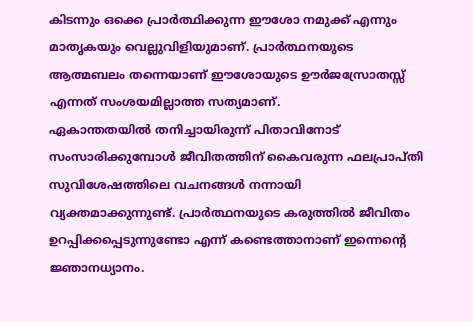കിടന്നും ഒക്കെ പ്രാർത്ഥിക്കുന്ന ഈശോ നമുക്ക് എന്നും മാതൃകയും വെല്ലുവിളിയുമാണ്. പ്രാർത്ഥനയുടെ ആത്മബലം തന്നെയാണ് ഈശോയുടെ ഊർജസ്രോതസ്സ് എന്നത് സംശയമില്ലാത്ത സത്യമാണ്.
ഏകാന്തതയിൽ തനിച്ചായിരുന്ന് പിതാവിനോട് സംസാരിക്കുമ്പോൾ ജീവിതത്തിന് കൈവരുന്ന ഫലപ്രാപ്തി സുവിശേഷത്തിലെ വചനങ്ങൾ നന്നായി വ്യക്തമാക്കുന്നുണ്ട്. പ്രാർത്ഥനയുടെ കരുത്തിൽ ജീവിതം ഉറപ്പിക്കപ്പെടുന്നുണ്ടോ എന്ന് കണ്ടെത്താനാണ് ഇന്നെന്റെ ജ്ഞാനധ്യാനം.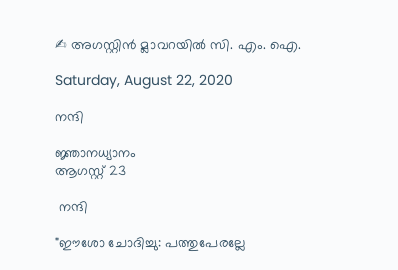✍ അഗസ്റ്റിൻ മ്ലാവറയിൽ സി. എം. ഐ.

Saturday, August 22, 2020

നന്ദി

ജ്ഞാനധ്യാനം
ആഗസ്റ്റ് 23

 നന്ദി

"ഈശോ ചോദിച്ചു: പത്തുപേരല്ലേ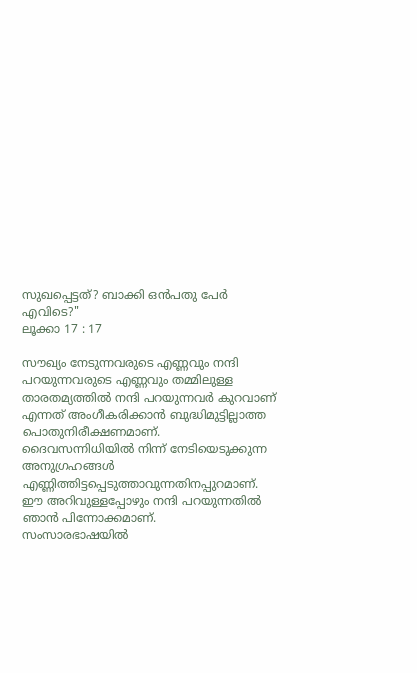സുഖപ്പെട്ടത്‌? ബാക്കി ഒന്‍പതു പേര്‍ എവിടെ?"
ലൂക്കാ 17 : 17

സൗഖ്യം നേടുന്നവരുടെ എണ്ണവും നന്ദി പറയുന്നവരുടെ എണ്ണവും തമ്മിലുള്ള താരതമ്യത്തിൽ നന്ദി പറയുന്നവർ കുറവാണ് എന്നത് അംഗീകരിക്കാൻ ബുദ്ധിമുട്ടില്ലാത്ത പൊതുനിരീക്ഷണമാണ്.
ദൈവസന്നിധിയിൽ നിന്ന് നേടിയെടുക്കുന്ന അനുഗ്രഹങ്ങൾ എണ്ണിത്തിട്ടപ്പെടുത്താവുന്നതിനപ്പുറമാണ്.
ഈ അറിവുള്ളപ്പോഴും നന്ദി പറയുന്നതിൽ ഞാൻ പിന്നോക്കമാണ്.
സംസാരഭാഷയിൽ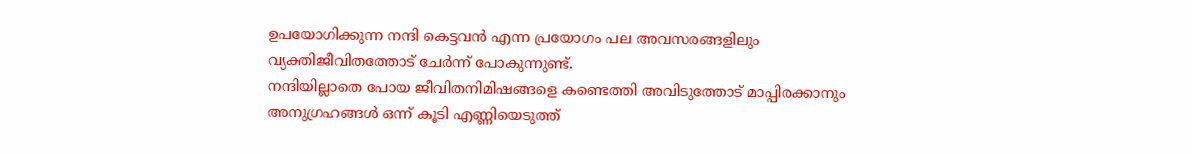ഉപയോഗിക്കുന്ന നന്ദി കെട്ടവൻ എന്ന പ്രയോഗം പല അവസരങ്ങളിലും വ്യക്തിജീവിതത്തോട് ചേർന്ന് പോകുന്നുണ്ട്.
നന്ദിയില്ലാതെ പോയ ജീവിതനിമിഷങ്ങളെ കണ്ടെത്തി അവിടുത്തോട് മാപ്പിരക്കാനും അനുഗ്രഹങ്ങൾ ഒന്ന് കൂടി എണ്ണിയെടുത്ത്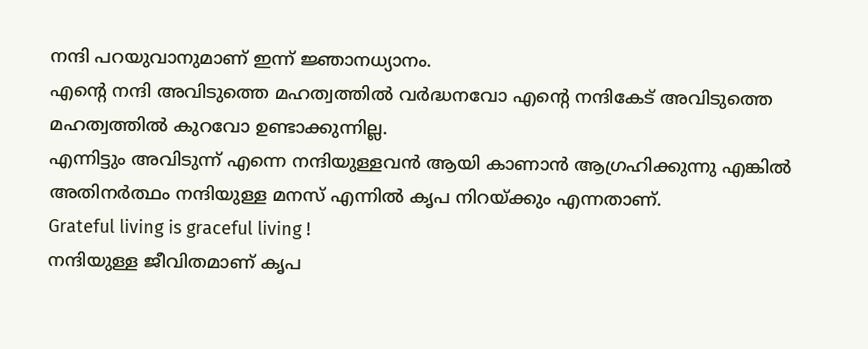നന്ദി പറയുവാനുമാണ് ഇന്ന് ജ്ഞാനധ്യാനം.
എന്റെ നന്ദി അവിടുത്തെ മഹത്വത്തിൽ വർദ്ധനവോ എന്റെ നന്ദികേട് അവിടുത്തെ മഹത്വത്തിൽ കുറവോ ഉണ്ടാക്കുന്നില്ല.
എന്നിട്ടും അവിടുന്ന് എന്നെ നന്ദിയുള്ളവൻ ആയി കാണാൻ ആഗ്രഹിക്കുന്നു എങ്കിൽ അതിനർത്ഥം നന്ദിയുള്ള മനസ് എന്നിൽ കൃപ നിറയ്ക്കും എന്നതാണ്.
Grateful living is graceful living !
നന്ദിയുള്ള ജീവിതമാണ് കൃപ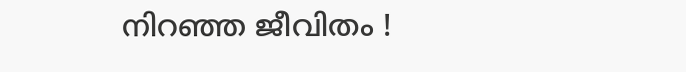നിറഞ്ഞ ജീവിതം !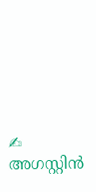✍ അഗസ്റ്റിൻ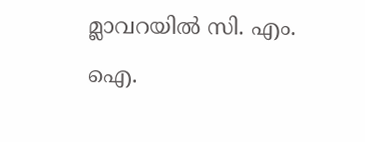മ്ലാവറയിൽ സി. എം. ഐ.